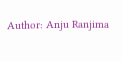Author: Anju Ranjima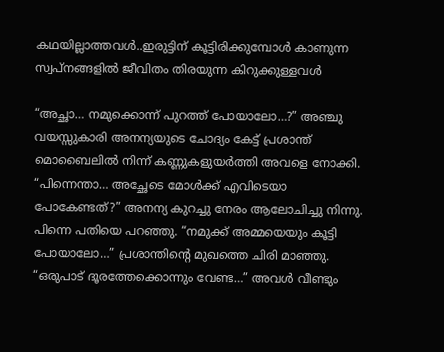കഥയില്ലാത്തവൾ..ഇരുട്ടിന് കൂട്ടിരിക്കുമ്പോൾ കാണുന്ന സ്വപ്നങ്ങളിൽ ജീവിതം തിരയുന്ന കിറുക്കുള്ളവൾ

“അച്ഛാ… നമുക്കൊന്ന് പുറത്ത് പോയാലോ…?” അഞ്ചു വയസ്സുകാരി അനന്യയുടെ ചോദ്യം കേട്ട് പ്രശാന്ത് മൊബൈലിൽ നിന്ന് കണ്ണുകളുയർത്തി അവളെ നോക്കി. “പിന്നെന്താ… അച്ഛേടെ മോൾക്ക് എവിടെയാ പോകേണ്ടത്?” അനന്യ കുറച്ചു നേരം ആലോചിച്ചു നിന്നു. പിന്നെ പതിയെ പറഞ്ഞു. “നമുക്ക് അമ്മയെയും കൂട്ടി പോയാലോ…” പ്രശാന്തിന്റെ മുഖത്തെ ചിരി മാഞ്ഞു. “ഒരുപാട് ദൂരത്തേക്കൊന്നും വേണ്ട…” അവൾ വീണ്ടും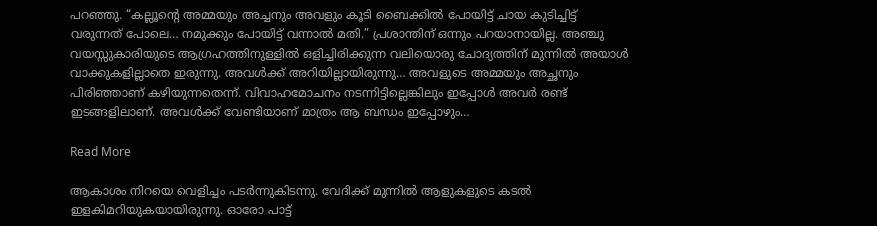പറഞ്ഞു. “കല്ലൂന്റെ അമ്മയും അച്ചനും അവളും കൂടി ബൈക്കിൽ പോയിട്ട് ചായ കുടിച്ചിട്ട് വരുന്നത് പോലെ… നമുക്കും പോയിട്ട് വന്നാൽ മതി.” പ്രശാന്തിന് ഒന്നും പറയാനായില്ല. അഞ്ചു വയസ്സുകാരിയുടെ ആഗ്രഹത്തിനുള്ളിൽ ഒളിച്ചിരിക്കുന്ന വലിയൊരു ചോദ്യത്തിന് മുന്നിൽ അയാൾ വാക്കുകളില്ലാതെ ഇരുന്നു. അവൾക്ക് അറിയില്ലായിരുന്നു… അവളുടെ അമ്മയും അച്ഛനും പിരിഞ്ഞാണ് കഴിയുന്നതെന്ന്. വിവാഹമോചനം നടന്നിട്ടില്ലെങ്കിലും ഇപ്പോൾ അവർ രണ്ട് ഇടങ്ങളിലാണ്. അവൾക്ക് വേണ്ടിയാണ് മാത്രം ആ ബന്ധം ഇപ്പോഴും…

Read More

ആകാശം നിറയെ വെളിച്ചം പടർന്നുകിടന്നു. വേദിക്ക് മുന്നിൽ ആളുകളുടെ കടൽ ഇളകിമറിയുകയായിരുന്നു. ഓരോ പാട്ട്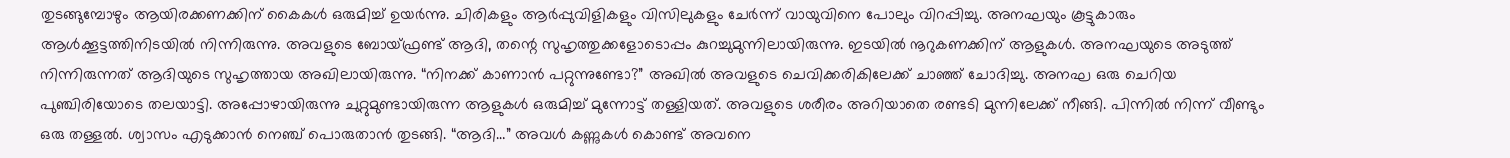തുടങ്ങുമ്പോഴും ആയിരക്കണക്കിന് കൈകൾ ഒരുമിച്ച് ഉയർന്നു. ചിരികളും ആർപ്പുവിളികളും വിസിലുകളും ചേർന്ന് വായുവിനെ പോലും വിറപ്പിച്ചു. അനഘയും കൂട്ടുകാരും ആൾക്കൂട്ടത്തിനിടയിൽ നിന്നിരുന്നു. അവളുടെ ബോയ്‌ഫ്രണ്ട് ആദി, തന്റെ സുഹൃത്തുക്കളോടൊപ്പം കുറച്ചുമുന്നിലായിരുന്നു. ഇടയിൽ നൂറുകണക്കിന് ആളുകൾ. അനഘയുടെ അടുത്ത് നിന്നിരുന്നത് ആദിയുടെ സുഹൃത്തായ അഖിലായിരുന്നു. “നിനക്ക് കാണാൻ പറ്റുന്നുണ്ടോ?” അഖിൽ അവളുടെ ചെവിക്കരികിലേക്ക് ചാഞ്ഞ് ചോദിച്ചു. അനഘ ഒരു ചെറിയ പുഞ്ചിരിയോടെ തലയാട്ടി. അപ്പോഴായിരുന്നു ചുറ്റുമുണ്ടായിരുന്ന ആളുകൾ ഒരുമിച്ച് മുന്നോട്ട് തള്ളിയത്. അവളുടെ ശരീരം അറിയാതെ രണ്ടടി മുന്നിലേക്ക് നീങ്ങി. പിന്നിൽ നിന്ന് വീണ്ടും ഒരു തള്ളൽ. ശ്വാസം എടുക്കാൻ നെഞ്ച് പൊരുതാൻ തുടങ്ങി. “ആദി…” അവൾ കണ്ണുകൾ കൊണ്ട് അവനെ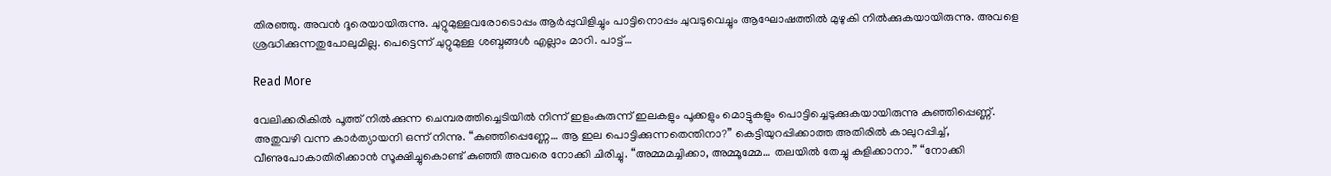തിരഞ്ഞു. അവൻ ദൂരെയായിരുന്നു. ചുറ്റുമുള്ളവരോടൊപ്പം ആർപ്പുവിളിച്ചും പാട്ടിനൊപ്പം ചുവടുവെച്ചും ആഘോഷത്തിൽ മുഴുകി നിൽക്കുകയായിരുന്നു. അവളെ ശ്രദ്ധിക്കുന്നതുപോലുമില്ല. പെട്ടെന്ന് ചുറ്റുമുള്ള ശബ്ദങ്ങൾ എല്ലാം മാറി. പാട്ട്…

Read More

വേലിക്കരികിൽ പൂത്ത് നിൽക്കുന്ന ചെമ്പരത്തിച്ചെടിയിൽ നിന്ന് ഇളംകുരുന്ന് ഇലകളും പൂക്കളും മൊട്ടുകളും പൊട്ടിച്ചെടുക്കുകയായിരുന്നു കുഞ്ഞിപ്പെണ്ണ്. അതുവഴി വന്ന കാർത്യായനി ഒന്ന് നിന്നു. “കുഞ്ഞിപ്പെണ്ണേ… ആ ഇല പൊട്ടിക്കുന്നതെന്തിനാ?” കെട്ടിയുറപ്പിക്കാത്ത അതിരിൽ കാലുറപ്പിച്ച്, വീണുപോകാതിരിക്കാൻ സൂക്ഷിച്ചുകൊണ്ട് കുഞ്ഞി അവരെ നോക്കി ചിരിച്ചു. “അമ്മമച്ചിക്കാ, അമ്മൂമ്മേ… തലയിൽ തേച്ചു കുളിക്കാനാ.” “നോക്കി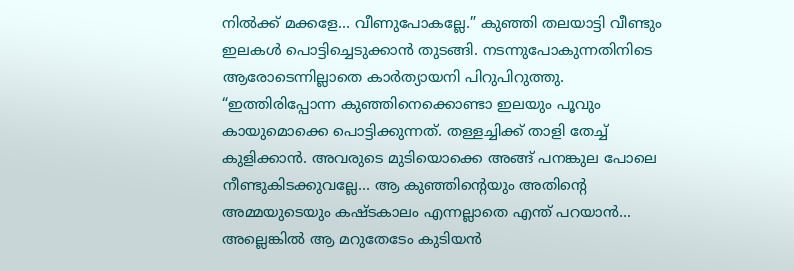നിൽക്ക് മക്കളേ… വീണുപോകല്ലേ.” കുഞ്ഞി തലയാട്ടി വീണ്ടും ഇലകൾ പൊട്ടിച്ചെടുക്കാൻ തുടങ്ങി. നടന്നുപോകുന്നതിനിടെ ആരോടെന്നില്ലാതെ കാർത്യായനി പിറുപിറുത്തു. “ഇത്തിരിപ്പോന്ന കുഞ്ഞിനെക്കൊണ്ടാ ഇലയും പൂവും കായുമൊക്കെ പൊട്ടിക്കുന്നത്. തള്ളച്ചിക്ക് താളി തേച്ച് കുളിക്കാൻ. അവരുടെ മുടിയൊക്കെ അങ്ങ് പനങ്കുല പോലെ നീണ്ടുകിടക്കുവല്ലേ… ആ കുഞ്ഞിന്റെയും അതിന്റെ അമ്മയുടെയും കഷ്ടകാലം എന്നല്ലാതെ എന്ത് പറയാൻ… അല്ലെങ്കിൽ ആ മറുതേടേം കുടിയൻ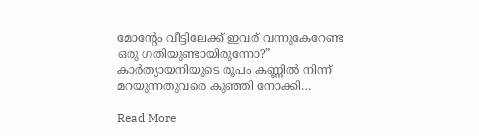മോന്റേം വീട്ടിലേക്ക് ഇവര് വന്നുകേറേണ്ട ഒരു ഗതിയുണ്ടായിരുന്നോ?” കാർത്യായനിയുടെ രൂപം കണ്ണിൽ നിന്ന് മറയുന്നതുവരെ കുഞ്ഞി നോക്കി…

Read More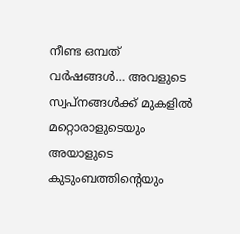നീണ്ട ഒമ്പത് വർഷങ്ങൾ… അവളുടെ സ്വപ്നങ്ങൾക്ക് മുകളിൽ മറ്റൊരാളുടെയും അയാളുടെ കുടുംബത്തിന്റെയും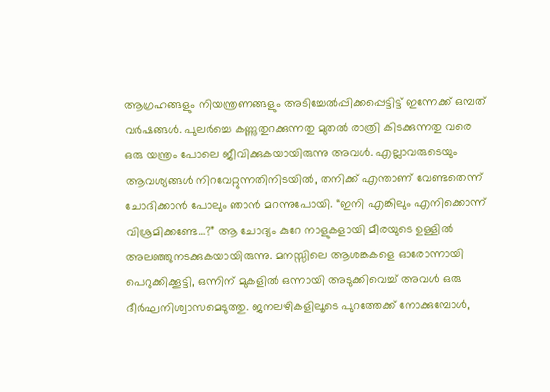ആഗ്രഹങ്ങളും നിയന്ത്രണങ്ങളും അടിച്ചേൽപ്പിക്കപ്പെട്ടിട്ട് ഇന്നേക്ക് ഒമ്പത് വർഷങ്ങൾ. പുലർച്ചെ കണ്ണുതുറക്കുന്നതു മുതൽ രാത്രി കിടക്കുന്നതു വരെ ഒരു യന്ത്രം പോലെ ജീവിക്കുകയായിരുന്നു അവൾ. എല്ലാവരുടെയും ആവശ്യങ്ങൾ നിറവേറ്റുന്നതിനിടയിൽ, തനിക്ക് എന്താണ് വേണ്ടതെന്ന് ചോദിക്കാൻ പോലും ഞാൻ മറന്നുപോയി. “ഇനി എങ്കിലും എനിക്കൊന്ന് വിശ്രമിക്കണ്ടേ…?” ആ ചോദ്യം കുറേ നാളുകളായി മീരയുടെ ഉള്ളിൽ അലഞ്ഞുനടക്കുകയായിരുന്നു. മനസ്സിലെ ആശങ്കകളെ ഓരോന്നായി പെറുക്കിക്കൂട്ടി, ഒന്നിന് മുകളിൽ ഒന്നായി അടുക്കിവെച്ച് അവൾ ഒരു ദീർഘനിശ്വാസമെടുത്തു. ജനലഴികളിലൂടെ പുറത്തേക്ക് നോക്കുമ്പോൾ,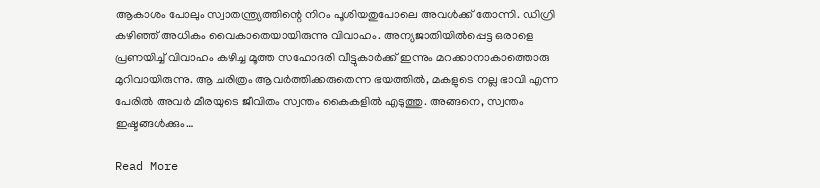ആകാശം പോലും സ്വാതന്ത്ര്യത്തിന്റെ നിറം പൂശിയതുപോലെ അവൾക്ക് തോന്നി. ഡിഗ്രി കഴിഞ്ഞ് അധികം വൈകാതെയായിരുന്നു വിവാഹം. അന്യജാതിയിൽപ്പെട്ട ഒരാളെ പ്രണയിച്ച് വിവാഹം കഴിച്ച മൂത്ത സഹോദരി വീട്ടുകാർക്ക് ഇന്നും മറക്കാനാകാത്തൊരു മുറിവായിരുന്നു. ആ ചരിത്രം ആവർത്തിക്കരുതെന്ന ഭയത്തിൽ, മകളുടെ നല്ല ഭാവി എന്ന പേരിൽ അവർ മീരയുടെ ജീവിതം സ്വന്തം കൈകളിൽ എടുത്തു. അങ്ങനെ, സ്വന്തം ഇഷ്ടങ്ങൾക്കും…

Read More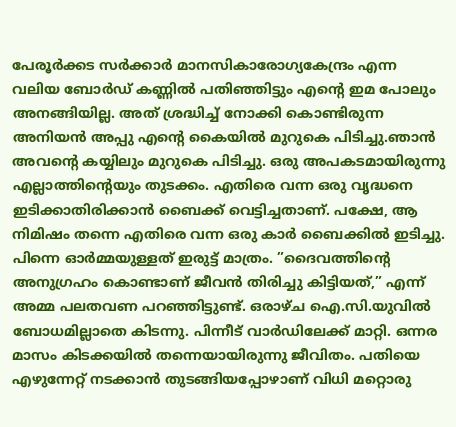പേരൂർക്കട സർക്കാർ മാനസികാരോഗ്യകേന്ദ്രം എന്ന വലിയ ബോർഡ് കണ്ണിൽ പതിഞ്ഞിട്ടും എന്റെ ഇമ പോലും അനങ്ങിയില്ല. അത് ശ്രദ്ധിച്ച് നോക്കി കൊണ്ടിരുന്ന അനിയൻ അപ്പു എന്റെ കൈയിൽ മുറുകെ പിടിച്ചു.ഞാൻ അവൻ്റെ കയ്യിലും മുറുകെ പിടിച്ചു. ഒരു അപകടമായിരുന്നു എല്ലാത്തിന്റെയും തുടക്കം. എതിരെ വന്ന ഒരു വൃദ്ധനെ ഇടിക്കാതിരിക്കാൻ ബൈക്ക് വെട്ടിച്ചതാണ്. പക്ഷേ, ആ നിമിഷം തന്നെ എതിരെ വന്ന ഒരു കാർ ബൈക്കിൽ ഇടിച്ചു. പിന്നെ ഓർമ്മയുള്ളത് ഇരുട്ട് മാത്രം. ”ദൈവത്തിന്റെ അനുഗ്രഹം കൊണ്ടാണ് ജീവൻ തിരിച്ചു കിട്ടിയത്,” എന്ന് അമ്മ പലതവണ പറഞ്ഞിട്ടുണ്ട്. ഒരാഴ്ച ഐ.സി.യുവിൽ ബോധമില്ലാതെ കിടന്നു. പിന്നീട് വാർഡിലേക്ക് മാറ്റി. ഒന്നര മാസം കിടക്കയിൽ തന്നെയായിരുന്നു ജീവിതം. പതിയെ എഴുന്നേറ്റ് നടക്കാൻ തുടങ്ങിയപ്പോഴാണ് വിധി മറ്റൊരു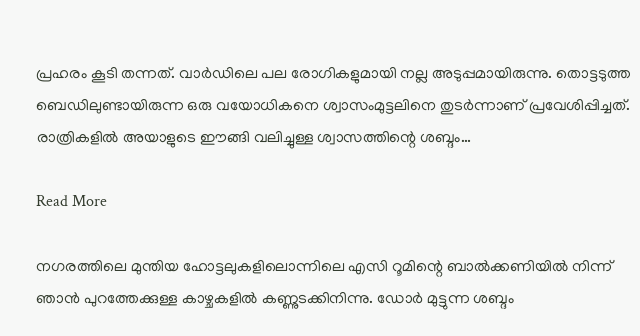പ്രഹരം കൂടി തന്നത്. വാർഡിലെ പല രോഗികളുമായി നല്ല അടുപ്പമായിരുന്നു. തൊട്ടടുത്ത ബെഡിലുണ്ടായിരുന്ന ഒരു വയോധികനെ ശ്വാസംമുട്ടലിനെ തുടർന്നാണ് പ്രവേശിപ്പിച്ചത്. രാത്രികളിൽ അയാളുടെ ഈങ്ങി വലിച്ചുള്ള ശ്വാസത്തിന്റെ ശബ്ദം…

Read More

നഗരത്തിലെ മുന്തിയ ഹോട്ടലുകളിലൊന്നിലെ എസി റൂമിന്റെ ബാൽക്കണിയിൽ നിന്ന് ഞാൻ പുറത്തേക്കുള്ള കാഴ്ചകളിൽ കണ്ണുടക്കിനിന്നു. ഡോർ മുട്ടുന്ന ശബ്ദം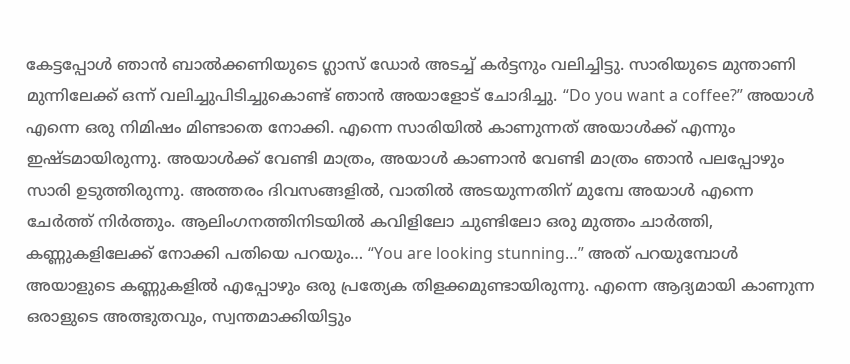കേട്ടപ്പോൾ ഞാൻ ബാൽക്കണിയുടെ ഗ്ലാസ് ഡോർ അടച്ച് കർട്ടനും വലിച്ചിട്ടു. സാരിയുടെ മുന്താണി മുന്നിലേക്ക് ഒന്ന് വലിച്ചുപിടിച്ചുകൊണ്ട് ഞാൻ അയാളോട് ചോദിച്ചു. “Do you want a coffee?” അയാൾ എന്നെ ഒരു നിമിഷം മിണ്ടാതെ നോക്കി. എന്നെ സാരിയിൽ കാണുന്നത് അയാൾക്ക് എന്നും ഇഷ്ടമായിരുന്നു. അയാൾക്ക് വേണ്ടി മാത്രം, അയാൾ കാണാൻ വേണ്ടി മാത്രം ഞാൻ പലപ്പോഴും സാരി ഉടുത്തിരുന്നു. അത്തരം ദിവസങ്ങളിൽ, വാതിൽ അടയുന്നതിന് മുമ്പേ അയാൾ എന്നെ ചേർത്ത് നിർത്തും. ആലിംഗനത്തിനിടയിൽ കവിളിലോ ചുണ്ടിലോ ഒരു മുത്തം ചാർത്തി, കണ്ണുകളിലേക്ക് നോക്കി പതിയെ പറയും… “You are looking stunning…” അത് പറയുമ്പോൾ അയാളുടെ കണ്ണുകളിൽ എപ്പോഴും ഒരു പ്രത്യേക തിളക്കമുണ്ടായിരുന്നു. എന്നെ ആദ്യമായി കാണുന്ന ഒരാളുടെ അത്ഭുതവും, സ്വന്തമാക്കിയിട്ടും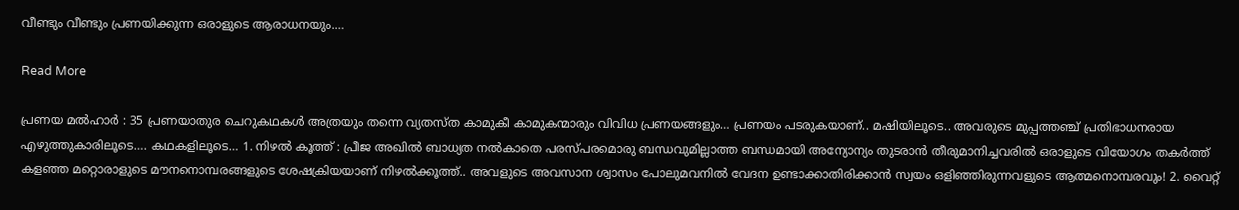വീണ്ടും വീണ്ടും പ്രണയിക്കുന്ന ഒരാളുടെ ആരാധനയും.…

Read More

പ്രണയ മൽഹാർ : 35 പ്രണയാതുര ചെറുകഥകൾ അത്രയും തന്നെ വ്യതസ്ത കാമുകീ കാമുകന്മാരും വിവിധ പ്രണയങ്ങളും… പ്രണയം പടരുകയാണ്.. മഷിയിലൂടെ.. അവരുടെ മുപ്പത്തഞ്ച് പ്രതിഭാധനരായ എഴുത്തുകാരിലൂടെ…. കഥകളിലൂടെ… 1. നിഴൽ കൂത്ത് : പ്രീജ അഖിൽ ബാധ്യത നൽകാതെ പരസ്പരമൊരു ബന്ധവുമില്ലാത്ത ബന്ധമായി അന്യോന്യം തുടരാൻ തീരുമാനിച്ചവരിൽ ഒരാളുടെ വിയോഗം തകർത്ത് കളഞ്ഞ മറ്റൊരാളുടെ മൗനനൊമ്പരങ്ങളുടെ ശേഷക്രിയയാണ് നിഴൽക്കൂത്ത്.. അവളുടെ അവസാന ശ്വാസം പോലുമവനിൽ വേദന ഉണ്ടാക്കാതിരിക്കാൻ സ്വയം ഒളിഞ്ഞിരുന്നവളുടെ ആത്മനൊമ്പരവും! 2. വൈറ്റ്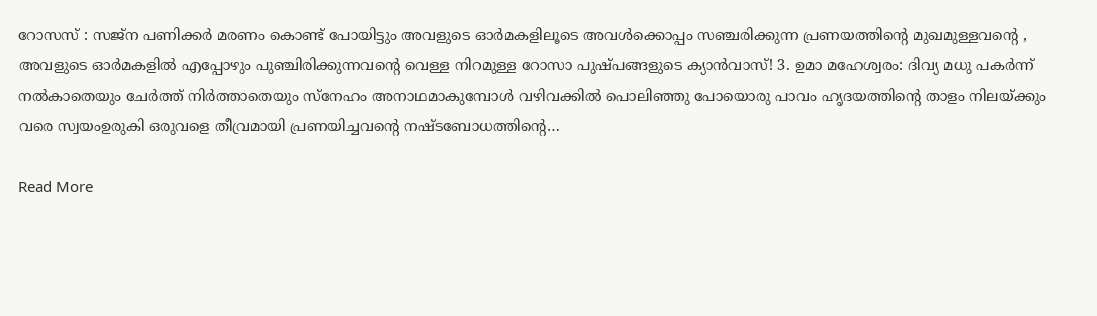റോസസ് : സജ്ന പണിക്കർ മരണം കൊണ്ട് പോയിട്ടും അവളുടെ ഓർമകളിലൂടെ അവൾക്കൊപ്പം സഞ്ചരിക്കുന്ന പ്രണയത്തിൻ്റെ മുഖമുള്ളവൻ്റെ , അവളുടെ ഓർമകളിൽ എപ്പോഴും പുഞ്ചിരിക്കുന്നവൻ്റെ വെള്ള നിറമുള്ള റോസാ പുഷ്പങ്ങളുടെ ക്യാൻവാസ്! 3. ഉമാ മഹേശ്വരം: ദിവ്യ മധു പകർന്ന് നൽകാതെയും ചേർത്ത് നിർത്താതെയും സ്നേഹം അനാഥമാകുമ്പോൾ വഴിവക്കിൽ പൊലിഞ്ഞു പോയൊരു പാവം ഹൃദയത്തിൻ്റെ താളം നിലയ്ക്കും വരെ സ്വയംഉരുകി ഒരുവളെ തീവ്രമായി പ്രണയിച്ചവൻ്റെ നഷ്ടബോധത്തിൻ്റെ…

Read More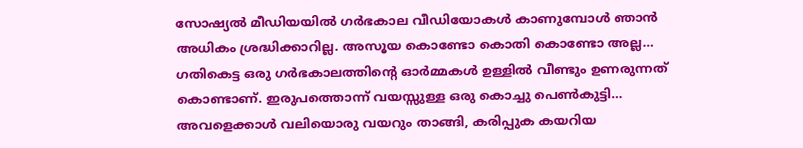സോഷ്യൽ മീഡിയയിൽ ഗർഭകാല വീഡിയോകൾ കാണുമ്പോൾ ഞാൻ അധികം ശ്രദ്ധിക്കാറില്ല. അസൂയ കൊണ്ടോ കൊതി കൊണ്ടോ അല്ല… ഗതികെട്ട ഒരു ഗർഭകാലത്തിന്റെ ഓർമ്മകൾ ഉള്ളിൽ വീണ്ടും ഉണരുന്നത് കൊണ്ടാണ്. ഇരുപത്തൊന്ന് വയസ്സുള്ള ഒരു കൊച്ചു പെൺകുട്ടി… അവളെക്കാൾ വലിയൊരു വയറും താങ്ങി, കരിപ്പുക കയറിയ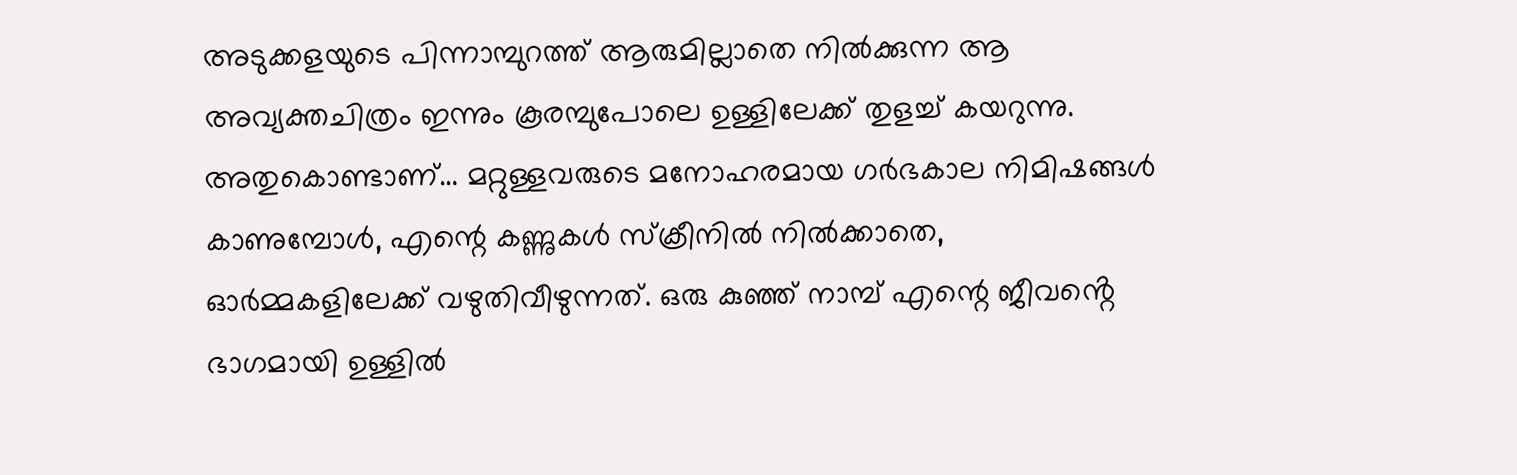അടുക്കളയുടെ പിന്നാമ്പുറത്ത് ആരുമില്ലാതെ നിൽക്കുന്ന ആ അവ്യക്തചിത്രം ഇന്നും കൂരമ്പുപോലെ ഉള്ളിലേക്ക് തുളച്ച് കയറുന്നു. അതുകൊണ്ടാണ്… മറ്റുള്ളവരുടെ മനോഹരമായ ഗർഭകാല നിമിഷങ്ങൾ കാണുമ്പോൾ, എന്റെ കണ്ണുകൾ സ്ക്രീനിൽ നിൽക്കാതെ, ഓർമ്മകളിലേക്ക് വഴുതിവീഴുന്നത്. ഒരു കുഞ്ഞ് നാമ്പ് എന്റെ ജീവൻ്റെ ഭാഗമായി ഉള്ളിൽ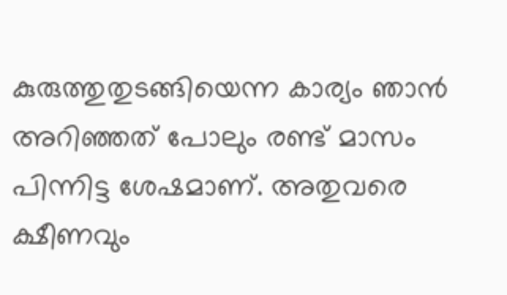കുരുത്തുതുടങ്ങിയെന്ന കാര്യം ഞാൻ അറിഞ്ഞത് പോലും രണ്ട് മാസം പിന്നിട്ട ശേഷമാണ്. അതുവരെ ക്ഷീണവും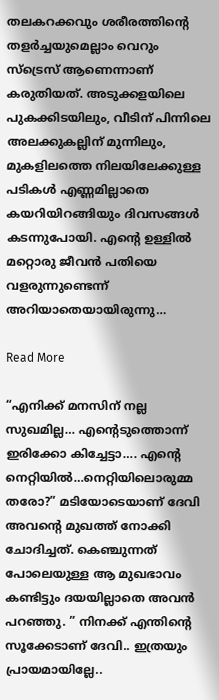തലകറക്കവും ശരീരത്തിന്റെ തളർച്ചയുമെല്ലാം വെറും സ്ട്രെസ് ആണെന്നാണ് കരുതിയത്. അടുക്കളയിലെ പുകക്കിടയിലും, വീടിന് പിന്നിലെ അലക്കുകല്ലിന് മുന്നിലും, മുകളിലത്തെ നിലയിലേക്കുള്ള പടികൾ എണ്ണമില്ലാതെ കയറിയിറങ്ങിയും ദിവസങ്ങൾ കടന്നുപോയി. എന്റെ ഉള്ളിൽ മറ്റൊരു ജീവൻ പതിയെ വളരുന്നുണ്ടെന്ന് അറിയാതെയായിരുന്നു…

Read More

“എനിക്ക് മനസിന് നല്ല സുഖമില്ല… എൻ്റെടുത്തൊന്ന് ഇരിക്കോ കിച്ചേട്ടാ…. എൻ്റെ നെറ്റിയിൽ…നെറ്റിയിലൊരുമ്മ തരോ?” മടിയോടെയാണ് ദേവി അവൻ്റെ മുഖത്ത് നോക്കി ചോദിച്ചത്. കെഞ്ചുന്നത് പോലെയുള്ള ആ മുഖഭാവം കണ്ടിട്ടും ദയയില്ലാതെ അവൻ പറഞ്ഞു. ” നിനക്ക് എന്തിൻ്റെ സൂക്കേടാണ് ദേവി.. ഇത്രയും പ്രായമായില്ലേ..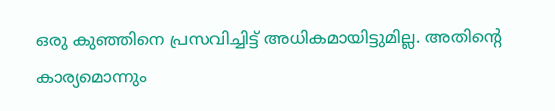ഒരു കുഞ്ഞിനെ പ്രസവിച്ചിട്ട് അധികമായിട്ടുമില്ല. അതിൻ്റെ കാര്യമൊന്നും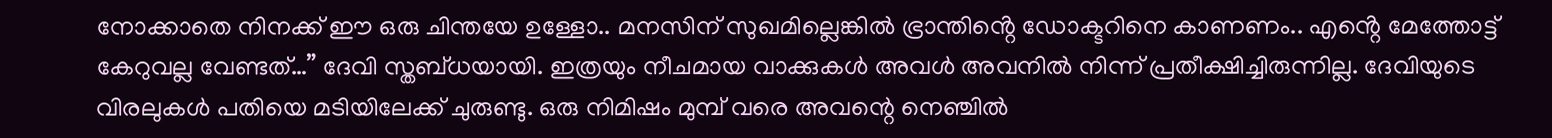നോക്കാതെ നിനക്ക് ഈ ഒരു ചിന്തയേ ഉള്ളോ.. മനസിന് സുഖമില്ലെങ്കിൽ ഭ്രാന്തിൻ്റെ ഡോക്ടറിനെ കാണണം.. എൻ്റെ മേത്തോട്ട് കേറുവല്ല വേണ്ടത്…” ദേവി സ്തബ്ധയായി. ഇത്രയും നീചമായ വാക്കുകൾ അവൾ അവനിൽ നിന്ന് പ്രതീക്ഷിച്ചിരുന്നില്ല. ദേവിയുടെ വിരലുകൾ പതിയെ മടിയിലേക്ക് ചുരുണ്ടു. ഒരു നിമിഷം മുമ്പ് വരെ അവന്റെ നെഞ്ചിൽ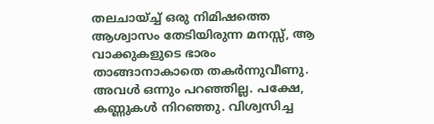തലചായ്ച്ച് ഒരു നിമിഷത്തെ ആശ്വാസം തേടിയിരുന്ന മനസ്സ്, ആ വാക്കുകളുടെ ഭാരം താങ്ങാനാകാതെ തകർന്നുവീണു. അവൾ ഒന്നും പറഞ്ഞില്ല. പക്ഷേ, കണ്ണുകൾ നിറഞ്ഞു. വിശ്വസിച്ച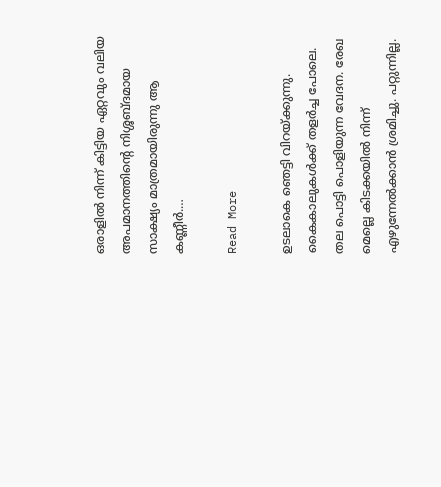ഒരാളിൽ നിന്ന് കിട്ടിയ ഏറ്റവും വലിയ അപമാനത്തിന്റെ നിശ്ശബ്ദമായ സാക്ഷ്യം മാത്രമായിരുന്നു ആ കണ്ണീർ.…

Read More

ഉടലാകെ ഞെട്ടി വിറയ്ക്കുന്നു. കൈകാലുകൾക്ക് തളർച്ച പോലെ. തല പൊട്ടി പൊളിയുന്ന വേദന. രേഖ മെല്ലെ കിടക്കയിൽ നിന്ന് എഴുന്നേൽക്കാൻ ശ്രമിച്ചു. പറ്റുന്നില്ല.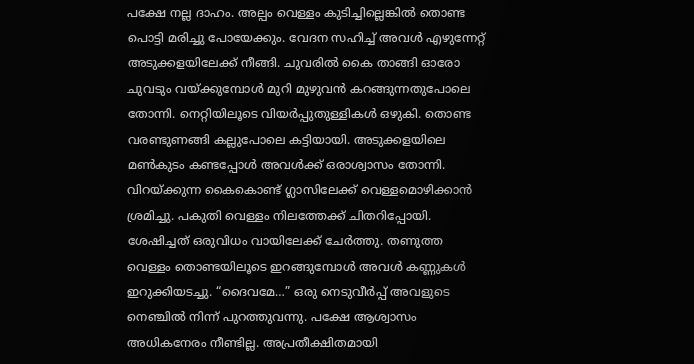പക്ഷേ നല്ല ദാഹം. അല്പം വെള്ളം കുടിച്ചില്ലെങ്കിൽ തൊണ്ട പൊട്ടി മരിച്ചു പോയേക്കും. വേദന സഹിച്ച് അവൾ എഴുന്നേറ്റ് അടുക്കളയിലേക്ക് നീങ്ങി. ചുവരിൽ കൈ താങ്ങി ഓരോ ചുവടും വയ്ക്കുമ്പോൾ മുറി മുഴുവൻ കറങ്ങുന്നതുപോലെ തോന്നി. നെറ്റിയിലൂടെ വിയർപ്പുതുള്ളികൾ ഒഴുകി. തൊണ്ട വരണ്ടുണങ്ങി കല്ലുപോലെ കട്ടിയായി. അടുക്കളയിലെ മൺകുടം കണ്ടപ്പോൾ അവൾക്ക് ഒരാശ്വാസം തോന്നി. വിറയ്ക്കുന്ന കൈകൊണ്ട് ഗ്ലാസിലേക്ക് വെള്ളമൊഴിക്കാൻ ശ്രമിച്ചു. പകുതി വെള്ളം നിലത്തേക്ക് ചിതറിപ്പോയി. ശേഷിച്ചത് ഒരുവിധം വായിലേക്ക് ചേർത്തു. തണുത്ത വെള്ളം തൊണ്ടയിലൂടെ ഇറങ്ങുമ്പോൾ അവൾ കണ്ണുകൾ ഇറുക്കിയടച്ചു. “ദൈവമേ…” ഒരു നെടുവീർപ്പ് അവളുടെ നെഞ്ചിൽ നിന്ന് പുറത്തുവന്നു. പക്ഷേ ആശ്വാസം അധികനേരം നീണ്ടില്ല. അപ്രതീക്ഷിതമായി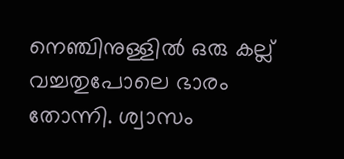നെഞ്ചിനുള്ളിൽ ഒരു കല്ല് വച്ചതുപോലെ ഭാരം തോന്നി. ശ്വാസം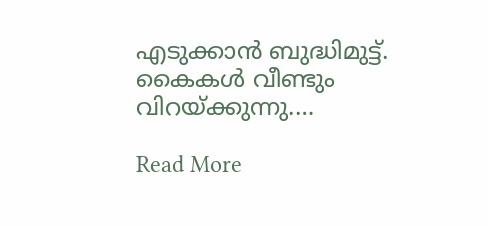എടുക്കാൻ ബുദ്ധിമുട്ട്. കൈകൾ വീണ്ടും വിറയ്ക്കുന്നു.…

Read More